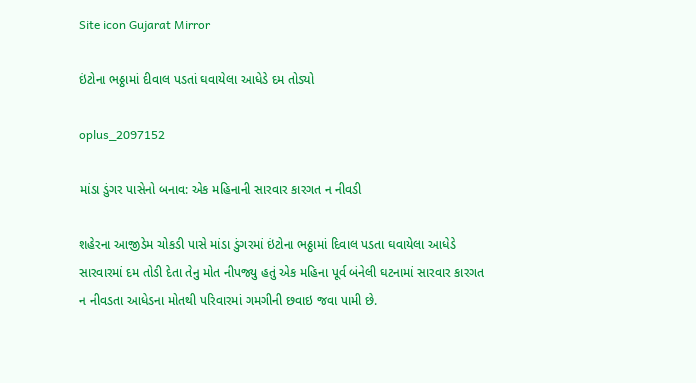Site icon Gujarat Mirror

ઇંટોના ભઠ્ઠામાં દીવાલ પડતાં ઘવાયેલા આધેડે દમ તોડ્યો

oplus_2097152

માંડા ડુંગર પાસેનો બનાવ: એક મહિનાની સારવાર કારગત ન નીવડી

શહેરના આજીડેમ ચોકડી પાસે માંડા ડુંગરમાં ઇંટોના ભઠ્ઠામાં દિવાલ પડતા ઘવાયેલા આધેડે સારવારમાં દમ તોડી દેતા તેનુ મોત નીપજ્યુ હતું એક મહિના પૂર્વ બંનેલી ઘટનામાં સારવાર કારગત ન નીવડતા આધેડના મોતથી પરિવારમાં ગમગીની છવાઇ જવા પામી છે.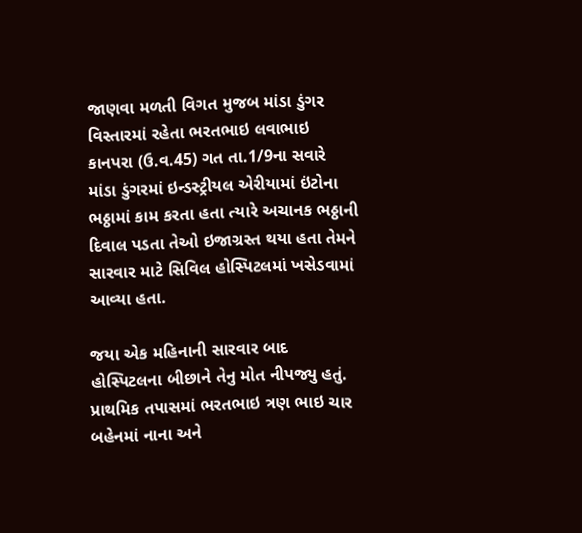જાણવા મળતી વિગત મુજબ માંડા ડુંગર વિસ્તારમાં રહેતા ભરતભાઇ લવાભાઇ કાનપરા (ઉ.વ.45) ગત તા.1/9ના સવારે માંડા ડુંગરમાં ઇન્ડસ્ટ્રીયલ એરીયામાં ઇંટોના ભઠ્ઠામાં કામ કરતા હતા ત્યારે અચાનક ભઠ્ઠાની દિવાલ પડતા તેઓ ઇજાગ્રસ્ત થયા હતા તેમને સારવાર માટે સિવિલ હોસ્પિટલમાં ખસેડવામાં આવ્યા હતા.

જયા એક મહિનાની સારવાર બાદ હોસ્પિટલના બીછાને તેનુ મોત નીપજ્યુ હતું. પ્રાથમિક તપાસમાં ભરતભાઇ ત્રણ ભાઇ ચાર બહેનમાં નાના અને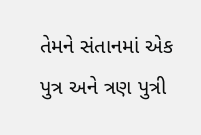તેમને સંતાનમાં એક પુત્ર અને ત્રણ પુત્રી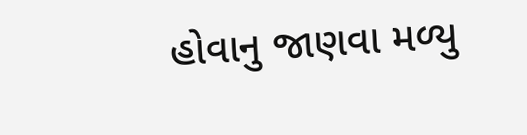હોવાનુ જાણવા મળ્યુ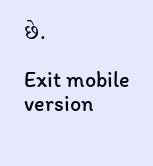છે.

Exit mobile version